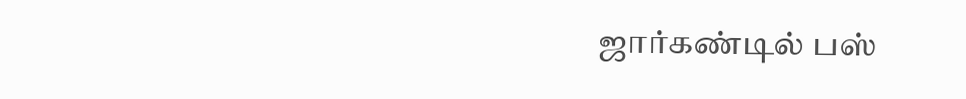ஜார்கண்டில் பஸ்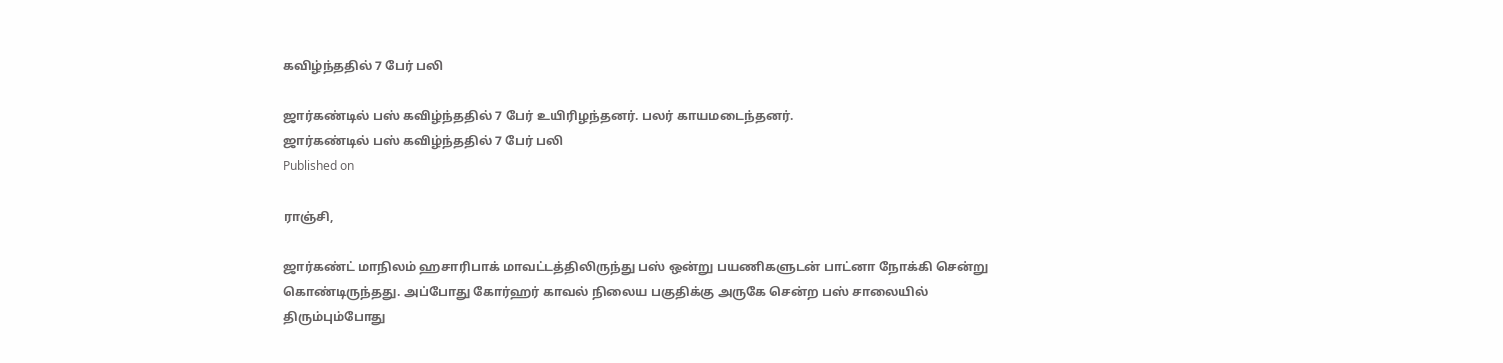கவிழ்ந்ததில் 7 பேர் பலி

ஜார்கண்டில் பஸ் கவிழ்ந்ததில் 7 பேர் உயிரிழந்தனர். பலர் காயமடைந்தனர்.
ஜார்கண்டில் பஸ் கவிழ்ந்ததில் 7 பேர் பலி
Published on

ராஞ்சி,

ஜார்கண்ட் மாநிலம் ஹசாரிபாக் மாவட்டத்திலிருந்து பஸ் ஒன்று பயணிகளுடன் பாட்னா நோக்கி சென்று கொண்டிருந்தது. அப்போது கோர்ஹர் காவல் நிலைய பகுதிக்கு அருகே சென்ற பஸ் சாலையில் திரும்பும்போது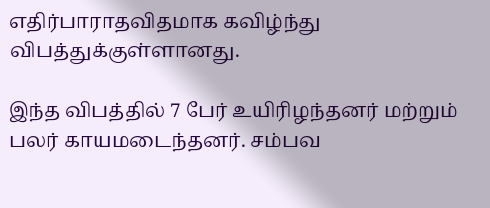எதிர்பாராதவிதமாக கவிழ்ந்து விபத்துக்குள்ளானது.

இந்த விபத்தில் 7 பேர் உயிரிழந்தனர் மற்றும் பலர் காயமடைந்தனர். சம்பவ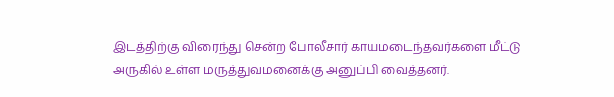இடத்திற்கு விரைந்து சென்ற போலீசார் காயமடைந்தவர்களை மீட்டு அருகில் உள்ள மருத்துவமனைக்கு அனுப்பி வைத்தனர்.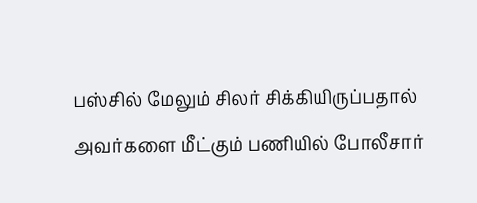பஸ்சில் மேலும் சிலர் சிக்கியிருப்பதால் அவர்களை மீட்கும் பணியில் போலீசார்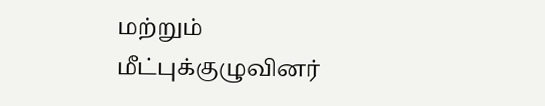மற்றும் மீட்புக்குழுவினர்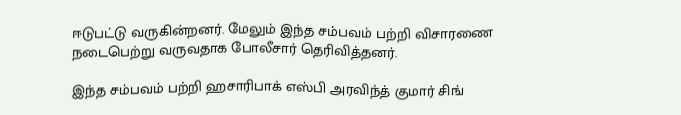ஈடுபட்டு வருகின்றனர். மேலும் இந்த சம்பவம் பற்றி விசாரணை நடைபெற்று வருவதாக போலீசார் தெரிவித்தனர்.

இந்த சம்பவம் பற்றி ஹசாரிபாக் எஸ்பி அரவிந்த் குமார் சிங்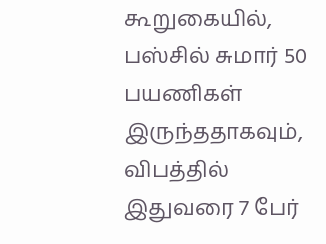கூறுகையில், பஸ்சில் சுமார் 50 பயணிகள் இருந்ததாகவும், விபத்தில் இதுவரை 7 பேர்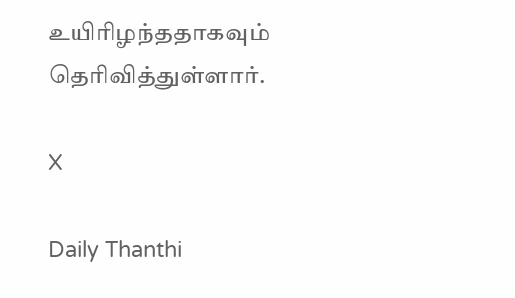உயிரிழந்ததாகவும் தெரிவித்துள்ளார்.

X

Daily Thanthi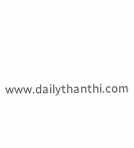www.dailythanthi.com